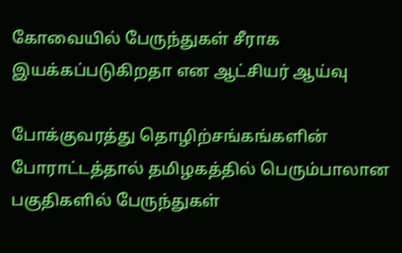கோவையில் பேருந்துகள் சீராக இயக்கப்படுகிறதா என ஆட்சியர் ஆய்வு

போக்குவரத்து தொழிற்சங்கங்களின் போராட்டத்தால் தமிழகத்தில் பெரும்பாலான பகுதிகளில் பேருந்துகள்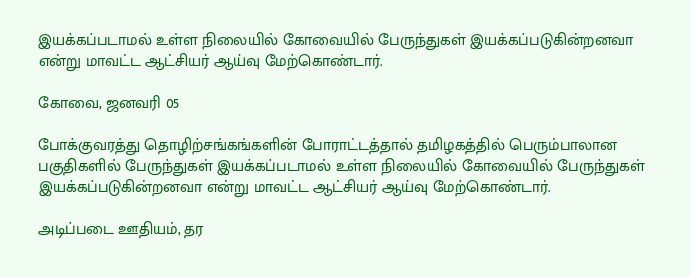இயக்கப்படாமல் உள்ள நிலையில் கோவையில் பேருந்துகள் இயக்கப்படுகின்றனவா என்று மாவட்ட ஆட்சியர் ஆய்வு மேற்கொண்டார்.

கோவை, ஜனவரி 05

போக்குவரத்து தொழிற்சங்கங்களின் போராட்டத்தால் தமிழகத்தில் பெரும்பாலான பகுதிகளில் பேருந்துகள் இயக்கப்படாமல் உள்ள நிலையில் கோவையில் பேருந்துகள் இயக்கப்படுகின்றனவா என்று மாவட்ட ஆட்சியர் ஆய்வு மேற்கொண்டார்.

அடிப்படை ஊதியம், தர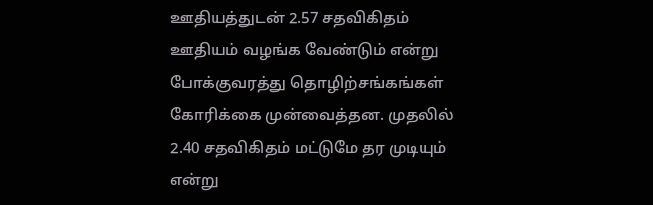ஊதியத்துடன் 2.57 சதவிகிதம் ஊதியம் வழங்க வேண்டும் என்று போக்குவரத்து தொழிற்சங்கங்கள் கோரிக்கை முன்வைத்தன. முதலில் 2.40 சதவிகிதம் மட்டுமே தர முடியும் என்று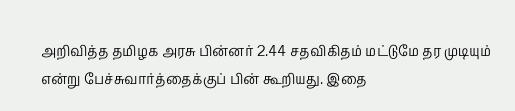அறிவித்த தமிழக அரசு பின்னர் 2.44 சதவிகிதம் மட்டுமே தர முடியும் என்று பேச்சுவார்த்தைக்குப் பின் கூறியது. இதை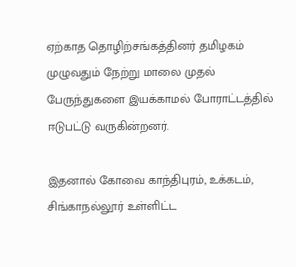ஏற்காத தொழிற்சங்கத்தினர் தமிழகம் முழுவதும் நேற்று மாலை முதல் பேருந்துகளை இயக்காமல் போராட்டத்தில் ஈடுபட்டு வருகின்றனர்.

இதனால் கோவை காந்திபுரம், உக்கடம், சிங்காநல்லூர் உள்ளிட்ட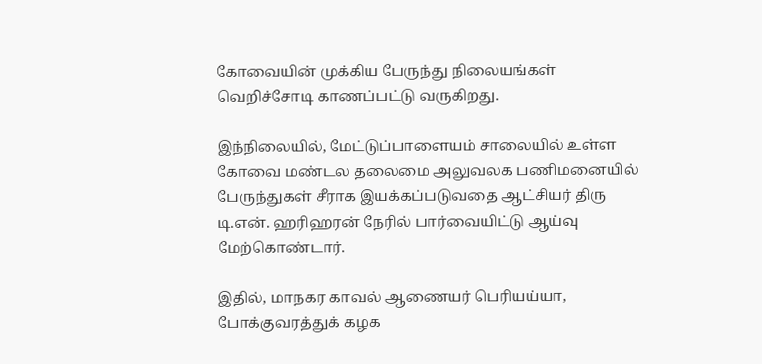கோவையின் முக்கிய பேருந்து நிலையங்கள் வெறிச்சோடி காணப்பட்டு வருகிறது.

இந்நிலையில், மேட்டுப்பாளையம் சாலையில் உள்ள கோவை மண்டல தலைமை அலுவலக பணிமனையில் பேருந்துகள் சீராக இயக்கப்படுவதை ஆட்சியர் திரு டி.என். ஹரிஹரன் நேரில் பார்வையிட்டு ஆய்வு மேற்கொண்டார்.

இதில், மாநகர காவல் ஆணையர் பெரியய்யா, போக்குவரத்துக் கழக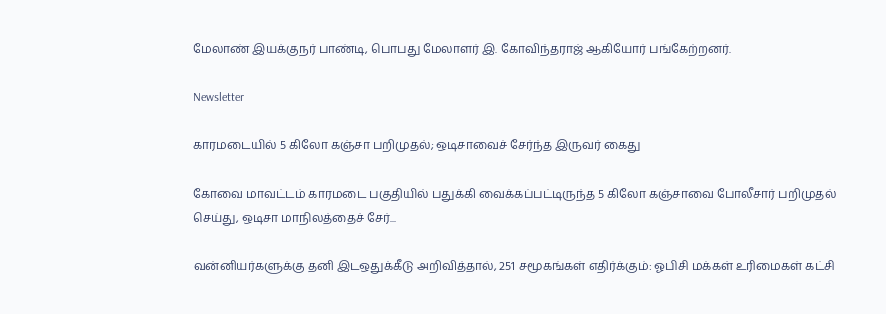மேலாண் இயக்குநர் பாண்டி, பொபது மேலாளர் இ. கோவிந்தராஜ் ஆகியோர் பங்கேற்றனர்.

Newsletter

காரமடையில் 5 கிலோ கஞ்சா பறிமுதல்; ஒடிசாவைச் சேர்ந்த இருவர் கைது

கோவை மாவட்டம் காரமடை பகுதியில் பதுக்கி வைக்கப்பட்டிருந்த 5 கிலோ கஞ்சாவை போலீசார் பறிமுதல் செய்து, ஒடிசா மாநிலத்தைச் சேர்...

வன்னியர்களுக்கு தனி இடஒதுக்கீடு அறிவித்தால், 251 சமூகங்கள் எதிர்க்கும்: ஓபிசி மக்கள் உரிமைகள் கட்சி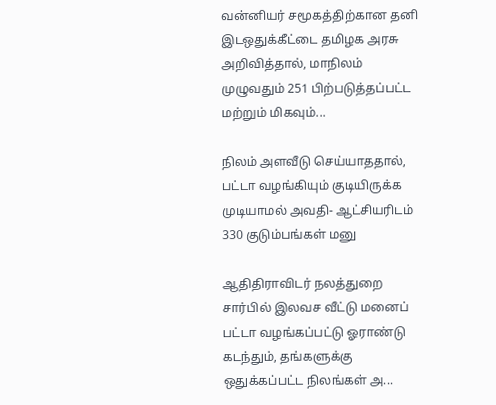வன்னியர் சமூகத்திற்கான தனி இடஒதுக்கீட்டை தமிழக அரசு அறிவித்தால், மாநிலம் முழுவதும் 251 பிற்படுத்தப்பட்ட மற்றும் மிகவும்...

நிலம் அளவீடு செய்யாததால், பட்டா வழங்கியும் குடியிருக்க முடியாமல் அவதி- ஆட்சியரிடம் 330 குடும்பங்கள் மனு

ஆதிதிராவிடர் நலத்துறை சார்பில் இலவச வீட்டு மனைப் பட்டா வழங்கப்பட்டு ஓராண்டு கடந்தும், தங்களுக்கு ஒதுக்கப்பட்ட நிலங்கள் அ...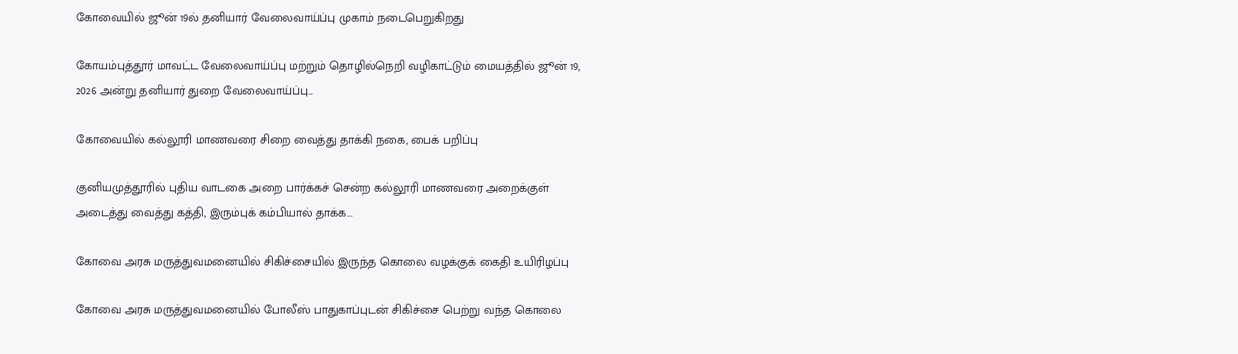கோவையில் ஜூன் 19ல் தனியார் வேலைவாய்ப்பு முகாம் நடைபெறுகிறது

கோயம்புத்தூர் மாவட்ட வேலைவாய்ப்பு மற்றும் தொழில்நெறி வழிகாட்டும் மையத்தில் ஜூன் 19, 2026 அன்று தனியார் துறை வேலைவாய்ப்பு...

கோவையில் கல்லூரி மாணவரை சிறை வைத்து தாக்கி நகை, பைக் பறிப்பு

குனியமுத்தூரில் புதிய வாடகை அறை பார்க்கச் சென்ற கல்லூரி மாணவரை அறைக்குள் அடைத்து வைத்து கத்தி, இரும்புக் கம்பியால் தாக்க...

கோவை அரசு மருத்துவமனையில் சிகிச்சையில் இருந்த கொலை வழக்குக் கைதி உயிரிழப்பு

கோவை அரசு மருத்துவமனையில் போலீஸ் பாதுகாப்புடன் சிகிச்சை பெற்று வந்த கொலை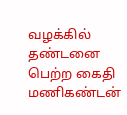வழக்கில் தண்டனை பெற்ற கைதி மணிகண்டன்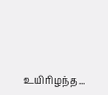உயிரிழந்த...